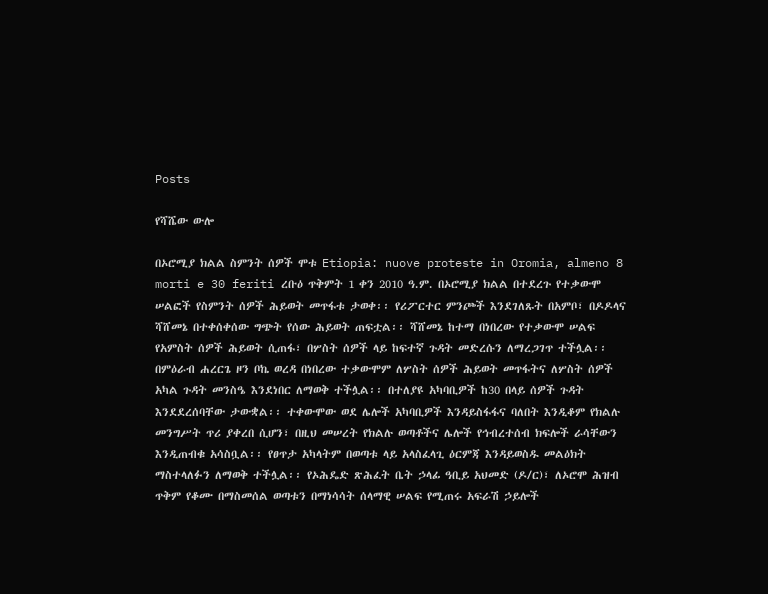Posts

የሻሼው ውሎ

በኦሮሚያ ክልል ስምንት ሰዎች ሞቱ Etiopia: nuove proteste in Oromia, almeno 8 morti e 30 feriti ረቡዕ ጥቅምት 1 ቀን 2010 ዓ.ም. በኦሮሚያ ክልል በተደረጉ የተቃውሞ ሠልፎች የስምንት ሰዎች ሕይወት መጥፋቱ ታወቀ፡፡ የሪፖርተር ምንጮች እንደገለጹት በአምቦ፣ በዶዶላና ሻሸመኔ በተቀሰቀሰው ግጭት የሰው ሕይወት ጠፍቷል፡፡ ሻሸመኔ ከተማ በነበረው የተቃውሞ ሠልፍ የአምስት ሰዎች ሕይወት ሲጠፋ፣ በሦስት ሰዎች ላይ ከፍተኛ ጉዳት መድረሱን ለማረጋገጥ ተችሏል፡፡ በምዕራብ ሐረርጌ ዞን ቦኬ ወረዳ በነበረው ተቃውሞም ለሦስት ሰዎች ሕይወት መጥፋትና ለሦስት ሰዎች አካል ጉዳት መንስዔ እንደነበር ለማወቅ ተችሏል፡፡ በተለያዩ አካባቢዎች ከ30 በላይ ሰዎች ጉዳት እንደደረሰባቸው ታውቋል፡፡ ተቀውሞው ወደ ሌሎች አካባቢዎች እንዳይስፋፋና ባለበት እንዲቆም የክልሉ መንግሥት ጥሪ ያቀረበ ሲሆን፣ በዚህ መሠረት የክልሉ ወጣቶችና ሌሎች የኅብረተሰብ ክፍሎች ራሳቸውን እንዲጠብቁ አሳስቧል፡፡ የፀጥታ አካላትም በወጣቱ ላይ አላስፈላጊ ዕርምጃ እንዳይወስዱ መልዕክት ማስተላለፉን ለማወቅ ተችሏል፡፡ የኦሕዴድ ጽሕፈት ቤት ኃላፊ ዓቢይ አህመድ (ዶ/ር)፣ ለኦሮሞ ሕዝብ ጥቅም የቆሙ በማስመሰል ወጣቱን በማነሳሳት ሰላማዊ ሠልፍ የሚጠሩ አፍራሽ ኃይሎች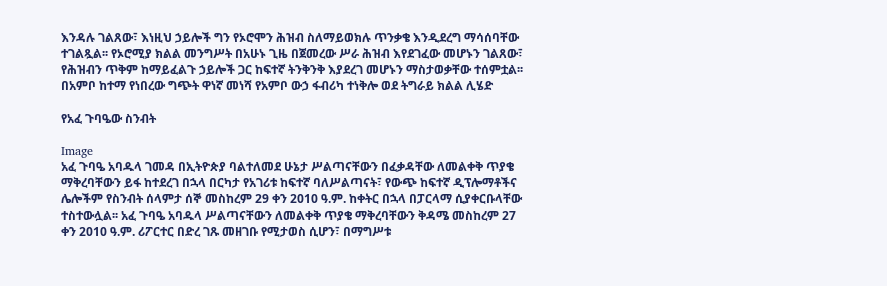እንዳሉ ገልጸው፣ እነዚህ ኃይሎች ግን የኦሮሞን ሕዝብ ስለማይወክሉ ጥንቃቄ እንዲደረግ ማሳሰባቸው ተገልጿል፡፡ የኦሮሚያ ክልል መንግሥት በአሁኑ ጊዜ በጀመረው ሥራ ሕዝብ እየደገፈው መሆኑን ገልጸው፣ የሕዝብን ጥቅም ከማይፈልጉ ኃይሎች ጋር ከፍተኛ ትንቅንቅ እያደረገ መሆኑን ማስታወቃቸው ተሰምቷል፡፡ በአምቦ ከተማ የነበረው ግጭት ዋነኛ መነሻ የአምቦ ውኃ ፋብሪካ ተነቅሎ ወደ ትግራይ ክልል ሊሄድ

የአፈ ጉባዔው ስንብት

Image
አፈ ጉባዔ አባዱላ ገመዳ በኢትዮጵያ ባልተለመደ ሁኔታ ሥልጣናቸውን በፈቃዳቸው ለመልቀቅ ጥያቄ ማቅረባቸውን ይፋ ከተደረገ በኋላ በርካታ የአገሪቱ ከፍተኛ ባለሥልጣናት፣ የውጭ ከፍተኛ ዲፕሎማቶችና ሌሎችም የስንብት ሰላምታ ሰኞ መስከረም 29 ቀን 2010 ዓ.ም. ከቀትር በኋላ በፓርላማ ሲያቀርቡላቸው ተስተውሏል፡፡ አፈ ጉባዔ አባዱላ ሥልጣናቸውን ለመልቀቅ ጥያቄ ማቅረባቸውን ቅዳሜ መስከረም 27 ቀን 2010 ዓ.ም. ሪፖርተር በድረ ገጹ መዘገቡ የሚታወስ ሲሆን፣ በማግሥቱ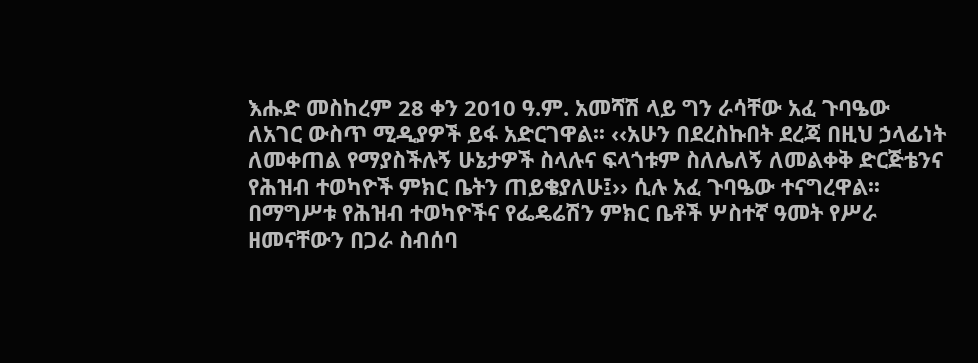እሑድ መስከረም 28 ቀን 2010 ዓ.ም. አመሻሽ ላይ ግን ራሳቸው አፈ ጉባዔው ለአገር ውስጥ ሚዲያዎች ይፋ አድርገዋል፡፡ ‹‹አሁን በደረስኩበት ደረጃ በዚህ ኃላፊነት ለመቀጠል የማያስችሉኝ ሁኔታዎች ስላሉና ፍላጎቱም ስለሌለኝ ለመልቀቅ ድርጅቴንና የሕዝብ ተወካዮች ምክር ቤትን ጠይቄያለሁ፤›› ሲሉ አፈ ጉባዔው ተናግረዋል፡፡ በማግሥቱ የሕዝብ ተወካዮችና የፌዴሬሽን ምክር ቤቶች ሦስተኛ ዓመት የሥራ ዘመናቸውን በጋራ ስብሰባ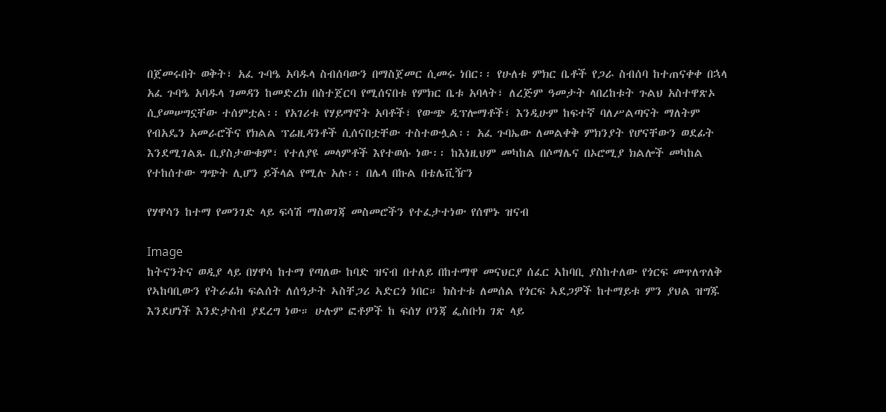በጀመሩበት ወቅት፣ አፈ ጉባዔ አባዱላ ስብሰባውን በማስጀመር ሲመሩ ነበር፡፡ የሁለቱ ምክር ቤቶች የጋራ ስብሰባ ከተጠናቀቀ በኋላ አፈ ጉባዔ አባዱላ ገመዳን ከመድረክ በስተጀርባ የሚሰናበቱ የምክር ቤቱ አባላት፣ ለረጅም ዓመታት ላበረከቱት ጉልህ አስተዋጽኦ ሲያመሠግኗቸው ተሰምቷል፡፡ የአገሪቱ የሃይማኖት አባቶች፣ የውጭ ዲፕሎማቶች፣ እንዲሁም ከፍተኛ ባለሥልጣናት ማለትም የብአዴን አመራሮችና የክልል ፕሬዚዳንቶች ሲሰናበቷቸው ተስተውሏል፡፡ አፈ ጉባኤው ለመልቀቅ ምክንያት የሆናቸውን ወደፊት እንደሚገልጹ ቢያስታውቁም፣ የተለያዩ መላምቶች እየተወሱ ነው፡፡ ከእነዚህም መካከል በሶማሌና በኦሮሚያ ክልሎች መካከል የተከሰተው ግጭት ሊሆን ይችላል የሚሉ አሉ፡፡ በሌላ በኩል በቴሌቪዥን

የሃዋሳን ከተማ የመንገድ ላይ ፍሳሽ ማስወገጃ መስመሮችን የተፈታተነው የሰሞኑ ዝናብ

Image
ከትናንትና ወዲያ ላይ በሃዋሳ ከተማ የጣለው ከባድ ዝናብ በተለይ በከተማዋ መናህርያ ሰፈር ኣከባቢ ያስከተለው የጎርፍ መጥለጥለቅ የኣከባቢውን የትራፊክ ፍልሰት ለሰዓታት ኣስቸጋሪ ኣድርጎ ነበር። ክስተቱ ለመሰል የጎርፍ ኣደጋዎች ከተማይቱ ምን ያህል ዝግጁ እንደሆነች እንድታስብ ያደረግ ነው። ሁሉም ፎቶዎች ከ ፍሰሃ ቦንጃ ፌስቡክ ገጽ ላይ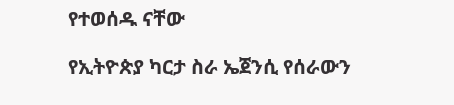የተወሰዱ ናቸው

የኢትዮጵያ ካርታ ስራ ኤጀንሲ የሰራውን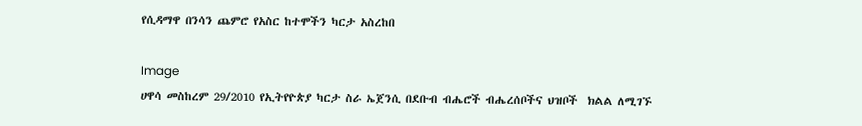የሲዳማዋ በንሳን ጨምሮ የአስር ከተሞችን ካርታ አስረከበ

Image
ሀዋሳ መስከረም 29/2010 የኢትየዮጵያ ካርታ ስራ ኤጀንሲ በደቡብ ብሔሮች ብሔረሰቦችና ህዝቦች  ክልል ለሚገኙ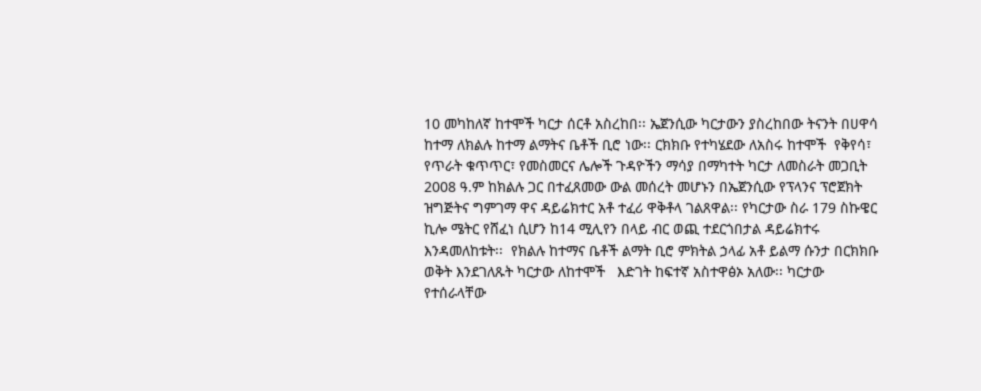10 መካከለኛ ከተሞች ካርታ ሰርቶ አስረከበ፡፡ ኤጀንሲው ካርታውን ያስረከበው ትናንት በሀዋሳ ከተማ ለክልሉ ከተማ ልማትና ቤቶች ቢሮ ነው፡፡ ርክክቡ የተካሄደው ለአስሩ ከተሞች  የቅየሳ፣ የጥራት ቁጥጥር፣ የመስመርና ሌሎች ጉዳዮችን ማሳያ በማካተት ካርታ ለመስራት መጋቢት 2008 ዓ.ም ከክልሉ ጋር በተፈጸመው ውል መሰረት መሆኑን በኤጀንሲው የፕላንና ፕሮጀክት ዝግጅትና ግምገማ ዋና ዳይሬክተር አቶ ተፈሪ ዋቅቶላ ገልጸዋል፡፡ የካርታው ስራ 179 ስኩዌር ኪሎ ሜትር የሸፈነ ሲሆን ከ14 ሚሊየን በላይ ብር ወጪ ተደርጎበታል ዳይሬክተሩ እንዳመለከቱት፡፡  የክልሉ ከተማና ቤቶች ልማት ቢሮ ምክትል ኃላፊ አቶ ይልማ ሱንታ በርክክቡ ወቅት እንደገለጹት ካርታው ለከተሞች   እድገት ከፍተኛ አስተዋፅኦ አለው፡፡ ካርታው የተሰራላቸው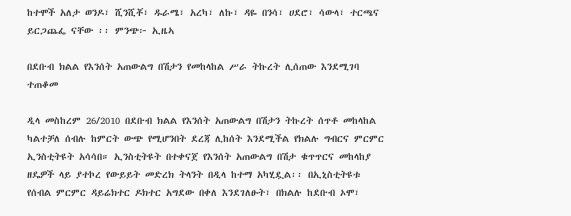ከተሞች አለታ ወንዶ፣ ሺንሺቾ፣ ዱራሜ፣ አረካ፣ ለኩ፣ ዳዬ በንሳ፣ ሀደሮ፣ ሳውላ፣ ተርጫና ይርጋጨፌ ናቸው ፡፡ ምንጭ፦ ኢዜኣ

በደቡብ ክልል የእንሰት አጠውልግ በሽታን የመከላከል ሥራ ትኩረት ሊሰጠው እንደሚገባ ተጠቆመ

ዲላ መስከረም 26/2010 በደቡብ ክልል የእንሰት አጠውልግ በሽታን ትኩረት ሰጥቶ መከላከል ካልተቻለ ሰብሉ ከምርት ውጭ የሚሆንበት ደረጃ ሊከሰት እንደሚችል የክልሉ ግብርና ምርምር ኢንስቲትዩት አሳሳበ። ኢንስቲትዩት በተቀናጀ የእንሰት አጠውልግ በሽታ ቁጥጥርና መከላከያ ዘዴዎች ላይ ያተኮረ የውይይት መድረክ ትላንት በዲላ ከተማ አካሂዷል፡፡ በኢኒስቲትዩቱ የሰብል ምርምር ዳይሬክተር ዶክተር አግደው በቀለ እንደገለፁት፣ በክልሉ ከደቡብ ኦሞ፣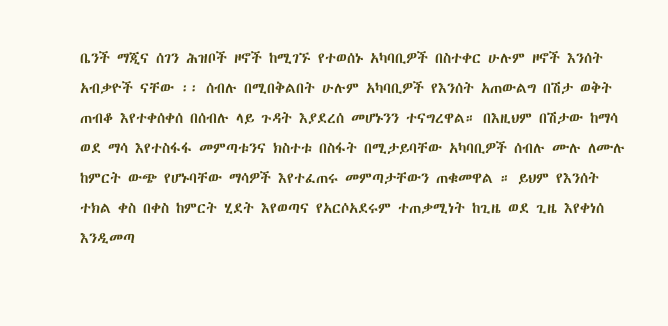ቤንች ማጂና ሰገን ሕዝቦች ዞኖች ከሚገኙ የተወሰኑ አካባቢዎች በስተቀር ሁሉም ዞኖች እንሰት አብቃዮች ናቸው ፡፡ ሰብሉ በሚበቅልበት ሁሉም አካባቢዎች የእንሰት አጠውልግ በሽታ ወቅት ጠብቆ እየተቀሰቀሰ በሰብሉ ላይ ጉዳት እያደረሰ መሆኑንን ተናግረዋል። በእዚህም በሽታው ከማሳ ወደ ማሳ እየተስፋፋ መምጣቱንና ክስተቱ በስፋት በሚታይባቸው አካባቢዎች ሰብሉ ሙሉ ለሙሉ ከምርት ውጭ የሆኑባቸው ማሳዎች እየተፈጠሩ መምጣታቸውን ጠቁመዋል ። ይህም የእንሰት ተክል ቀስ በቀስ ከምርት ሂደት እየወጣና የአርሶአደሩም ተጠቃሚነት ከጊዜ ወደ ጊዜ እየቀነሰ እንዲመጣ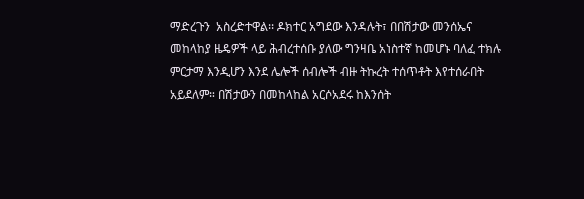ማድረጉን  አስረድተዋል፡፡ ዶክተር አግደው እንዳሉት፣ በበሽታው መንሰኤና መከላከያ ዜዴዎች ላይ ሕብረተሰቡ ያለው ግንዛቤ አነስተኛ ከመሆኑ ባለፈ ተክሉ ምርታማ እንዲሆን እንደ ሌሎች ሰብሎች ብዙ ትኩረት ተሰጥቶት እየተሰራበት አይደለም። በሽታውን በመከላከል አርሶአደሩ ከእንሰት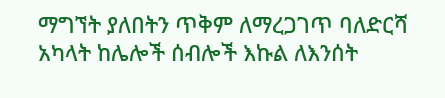ማግኘት ያለበትን ጥቅም ለማረጋገጥ ባለድርሻ አካላት ከሌሎች ሰብሎች እኩል ለእንሰት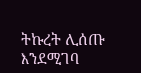ትኩረት ሊሰጡ እንደሚገባ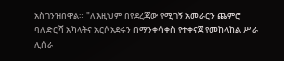አስገንዝበዋል። "ለእዚህም በየደረጃው የሚገኝ አመራርን ጨምሮ ባለድርሻ አካላትና አርሶአደሩን በማንቀሳቀስ የተቀናጀ የመከላከል ሥራ ሊሰራ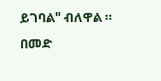ይገባል" ብለዋል ። በመድ